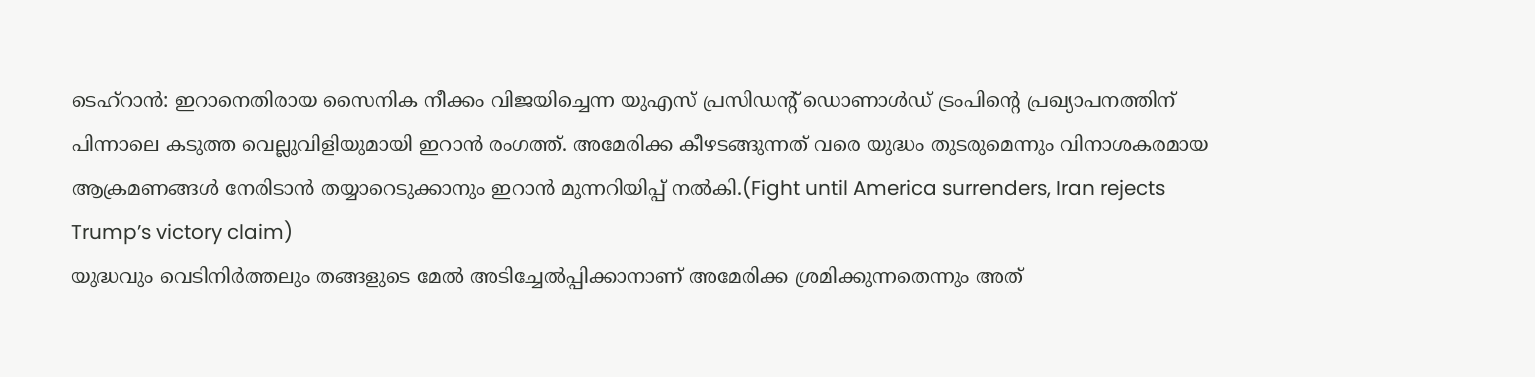ടെഹ്റാൻ: ഇറാനെതിരായ സൈനിക നീക്കം വിജയിച്ചെന്ന യുഎസ് പ്രസിഡന്റ് ഡൊണാൾഡ് ട്രംപിന്റെ പ്രഖ്യാപനത്തിന് പിന്നാലെ കടുത്ത വെല്ലുവിളിയുമായി ഇറാൻ രംഗത്ത്. അമേരിക്ക കീഴടങ്ങുന്നത് വരെ യുദ്ധം തുടരുമെന്നും വിനാശകരമായ ആക്രമണങ്ങൾ നേരിടാൻ തയ്യാറെടുക്കാനും ഇറാൻ മുന്നറിയിപ്പ് നൽകി.(Fight until America surrenders, Iran rejects Trump’s victory claim)
യുദ്ധവും വെടിനിർത്തലും തങ്ങളുടെ മേൽ അടിച്ചേൽപ്പിക്കാനാണ് അമേരിക്ക ശ്രമിക്കുന്നതെന്നും അത്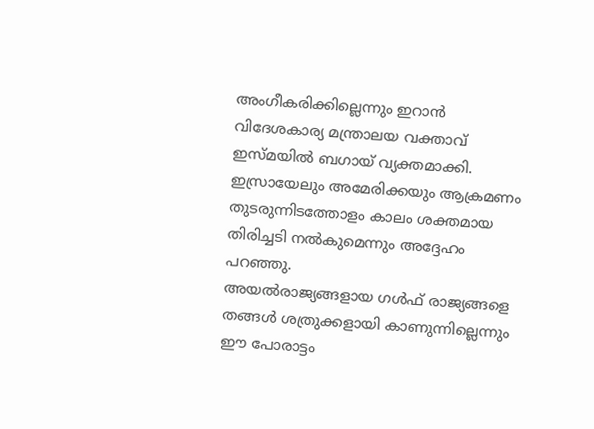അംഗീകരിക്കില്ലെന്നും ഇറാൻ വിദേശകാര്യ മന്ത്രാലയ വക്താവ് ഇസ്മയിൽ ബഗായ് വ്യക്തമാക്കി. ഇസ്രായേലും അമേരിക്കയും ആക്രമണം തുടരുന്നിടത്തോളം കാലം ശക്തമായ തിരിച്ചടി നൽകുമെന്നും അദ്ദേഹം പറഞ്ഞു.
അയൽരാജ്യങ്ങളായ ഗൾഫ് രാജ്യങ്ങളെ തങ്ങൾ ശത്രുക്കളായി കാണുന്നില്ലെന്നും ഈ പോരാട്ടം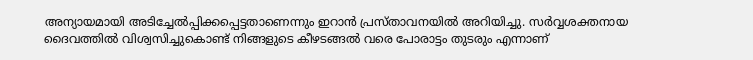അന്യായമായി അടിച്ചേൽപ്പിക്കപ്പെട്ടതാണെന്നും ഇറാൻ പ്രസ്താവനയിൽ അറിയിച്ചു. സർവ്വശക്തനായ ദൈവത്തിൽ വിശ്വസിച്ചുകൊണ്ട് നിങ്ങളുടെ കീഴടങ്ങൽ വരെ പോരാട്ടം തുടരും എന്നാണ്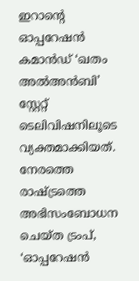ഇറാന്റെ ഓപ്പറേഷൻ കമാൻഡ് ‘ഖതം അൽഅൻബി’ സ്റ്റേറ്റ് ടെലിവിഷനിലൂടെ വ്യക്തമാക്കിയത്.
നേരത്തെ രാഷ്ട്രത്തെ അഭിസംബോധന ചെയ്ത ട്രംപ്, ‘ഓപ്പറേഷൻ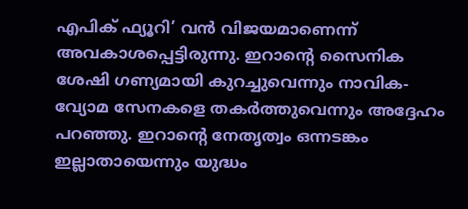എപിക് ഫ്യൂറി’ വൻ വിജയമാണെന്ന് അവകാശപ്പെട്ടിരുന്നു. ഇറാന്റെ സൈനിക ശേഷി ഗണ്യമായി കുറച്ചുവെന്നും നാവിക-വ്യോമ സേനകളെ തകർത്തുവെന്നും അദ്ദേഹം പറഞ്ഞു. ഇറാന്റെ നേതൃത്വം ഒന്നടങ്കം ഇല്ലാതായെന്നും യുദ്ധം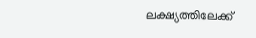ലക്ഷ്യത്തിലേക്ക്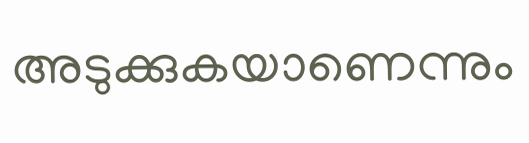അടുക്കുകയാണെന്നും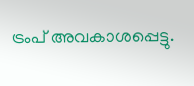ട്രംപ് അവകാശപ്പെട്ടു.